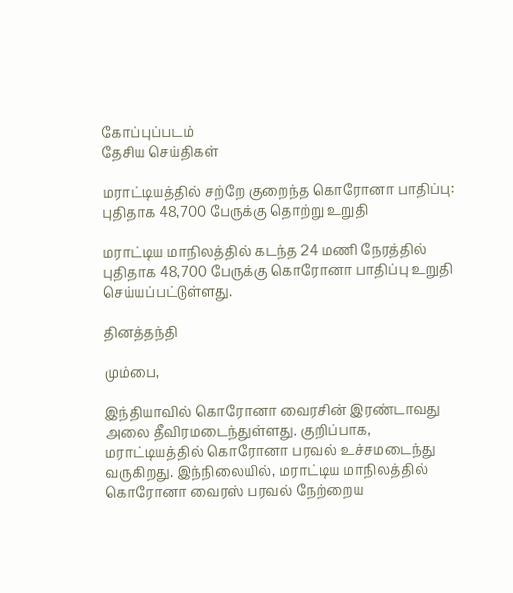கோப்புப்படம்
தேசிய செய்திகள்

மராட்டியத்தில் சற்றே குறைந்த கொரோனா பாதிப்பு: புதிதாக 48,700 பேருக்கு தொற்று உறுதி

மராட்டிய மாநிலத்தில் கடந்த 24 மணி நேரத்தில் புதிதாக 48,700 பேருக்கு கொரோனா பாதிப்பு உறுதி செய்யப்பட்டுள்ளது.

தினத்தந்தி

மும்பை,

இந்தியாவில் கொரோனா வைரசின் இரண்டாவது அலை தீவிரமடைந்துள்ளது. குறிப்பாக, மராட்டியத்தில் கொரோனா பரவல் உச்சமடைந்து வருகிறது. இந்நிலையில், மராட்டிய மாநிலத்தில் கொரோனா வைரஸ் பரவல் நேற்றைய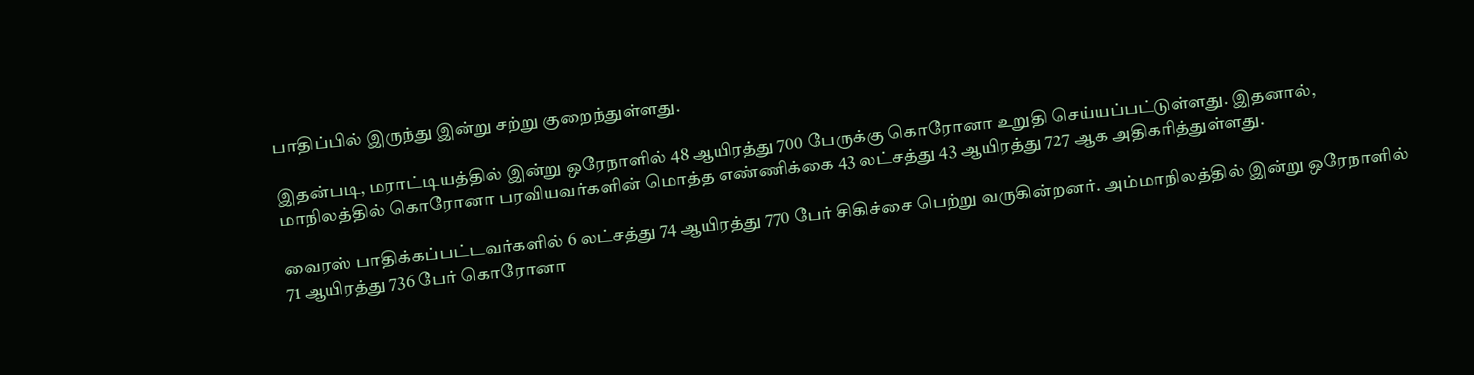பாதிப்பில் இருந்து இன்று சற்று குறைந்துள்ளது.

இதன்படி, மராட்டியத்தில் இன்று ஒரேநாளில் 48 ஆயிரத்து 700 பேருக்கு கொரோனா உறுதி செய்யப்பட்டுள்ளது. இதனால், மாநிலத்தில் கொரோனா பரவியவர்களின் மொத்த எண்ணிக்கை 43 லட்சத்து 43 ஆயிரத்து 727 ஆக அதிகரித்துள்ளது.

வைரஸ் பாதிக்கப்பட்டவர்களில் 6 லட்சத்து 74 ஆயிரத்து 770 பேர் சிகிச்சை பெற்று வருகின்றனர். அம்மாநிலத்தில் இன்று ஒரேநாளில் 71 ஆயிரத்து 736 பேர் கொரோனா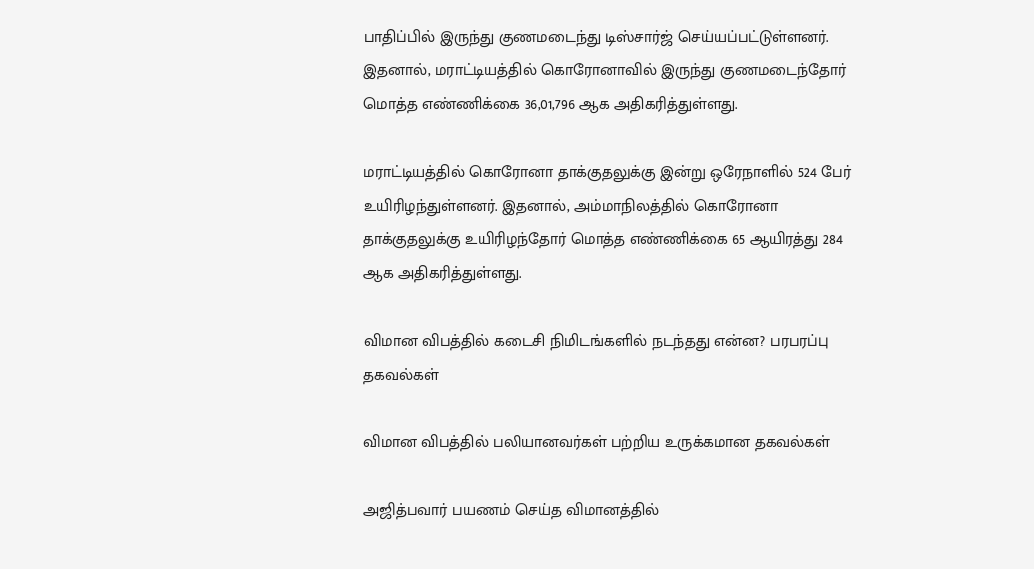பாதிப்பில் இருந்து குணமடைந்து டிஸ்சார்ஜ் செய்யப்பட்டுள்ளனர். இதனால், மராட்டியத்தில் கொரோனாவில் இருந்து குணமடைந்தோர் மொத்த எண்ணிக்கை 36,01,796 ஆக அதிகரித்துள்ளது.

மராட்டியத்தில் கொரோனா தாக்குதலுக்கு இன்று ஒரேநாளில் 524 பேர் உயிரிழந்துள்ளனர். இதனால், அம்மாநிலத்தில் கொரோனா தாக்குதலுக்கு உயிரிழந்தோர் மொத்த எண்ணிக்கை 65 ஆயிரத்து 284 ஆக அதிகரித்துள்ளது.

விமான விபத்தில் கடைசி நிமிடங்களில் நடந்தது என்ன? பரபரப்பு தகவல்கள்

விமான விபத்தில் பலியானவர்கள் பற்றிய உருக்கமான தகவல்கள்

அஜித்பவார் பயணம் செய்த விமானத்தில்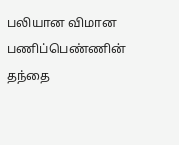பலியான விமான பணிப்பெண்ணின் தந்தை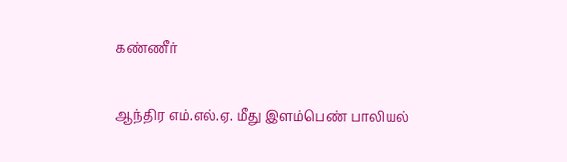கண்ணீர்

ஆந்திர எம்.எல்.ஏ. மீது இளம்பெண் பாலியல்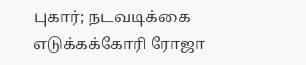புகார்; நடவடிக்கை எடுக்கக்கோரி ரோஜா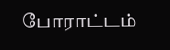போராட்டம்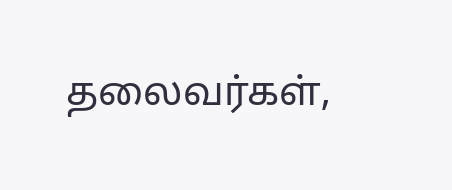தலைவர்கள்,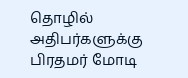தொழில் அதிபர்களுக்கு பிரதமர் மோடி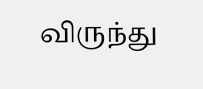விருந்து